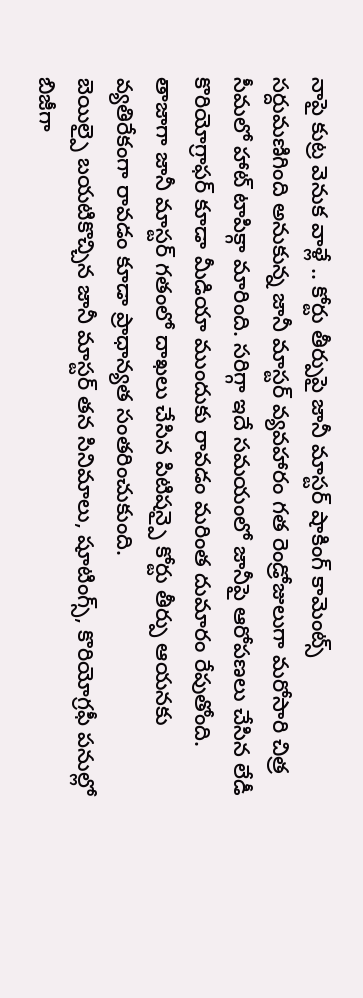నాపై కుట్ర వెనుక వాళ్లే .. కోర్టు తీర్పుపై జానీ మాస్టర్ షాకింగ్ కామెంట్స్
సర్దుమణిగింది అనుకున్న జానీ మాస్టర్ వ్యవహారం గత రెండ్రోజులుగా మరోసారి చిత్ర సీమలో హాట్ టాపిక్గా మారింది. సరిగ్గా ఇదే సమయంలో జానీపై ఆరోపణలు చేసిన లేడీ కొరియోగ్రాఫర్ కూడా మీడియా ముందుకు రావడం మరింత దుమారం రేపుతోంది. తాజాగా జానీ మాస్టర్ గతంలో దాఖలు చేసిన పిటిషన్పై కోర్టు తీర్పు ఆయనకు వ్యతిరేకంగా రావడం కూడా ప్రాధాన్యత సంతరించుకుంది.
బెయిల్పై బయటికొచ్చిన జానీ మాస్టర్ తన సినిమాలు, షూటింగ్స్, కొరియోగ్రఫీ పనుల్లో బిజీగా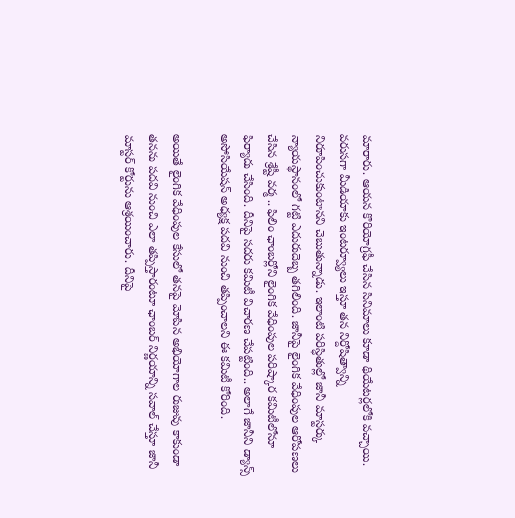మారారు. ఆయన కొరియోగ్రఫీ చేసిన సినిమాలు కూడా థియేటర్లలోకి వచ్చాయి. వరుసగా మీడియాకు ఇంటర్వ్యూలు ఇస్తూ తన నిర్దోషిత్వాన్ని నిరూపించుకుంటానని చెబుతున్నాడు. ఇలాంటి పరిస్ధితుల్లో జానీ మాస్టర్కు న్యాయస్థానంలో గట్టి ఎదురుదెబ్బ తగిలింది. జానీపై లైంగిక వేధింపుల ఆరోపణలు చేసిన శ్రేష్టీ వర్మ .. ఫిలిం ఛాంబర్లోని లైంగిక వేధింపుల పరిష్కార కమిటీలోనూ ఫిర్యాదు చేసింది. దీనిపై సదరు కమిటీ విచారణ చేపట్టింది.. అలాగే జానీని డ్యాన్స్ అసోసియేషన్ అధ్యక్ష పదవి నుంచి తప్పించాలని ఈ కమిటీ కోరింది.

అయితే లైంగిక వేధింపుల కేసులో తనపై మోపిన అభియోగాల రుజువు కాకుండా తనను పదవి నుంచి ఎలా తప్పిస్తారంటూ ఛాంబర్ నిర్ణయాన్ని సవాల్ చేస్తూ జానీ మాస్టర్ కోర్టును ఆశ్రయించారు. దీనిపై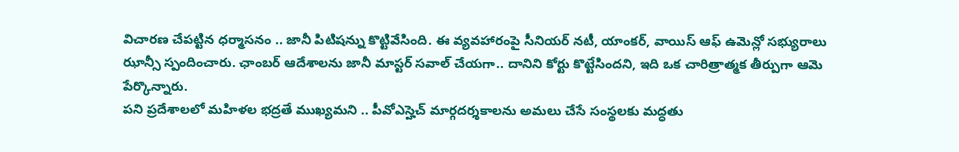విచారణ చేపట్టిన ధర్మాసనం .. జానీ పిటిషన్ను కొట్టివేసింది. ఈ వ్యవహారంపై సీనియర్ నటీ, యాంకర్, వాయిస్ ఆఫ్ ఉమెన్లో సభ్యురాలు ఝాన్సీ స్పందించారు. ఛాంబర్ ఆదేశాలను జానీ మాస్టర్ సవాల్ చేయగా.. దానిని కోర్టు కొట్టేసిందని, ఇది ఒక చారిత్రాత్మక తీర్పుగా ఆమె పేర్కొన్నారు.
పని ప్రదేశాలలో మహిళల భద్రతే ముఖ్యమని .. పీవోఎస్హెచ్ మార్గదర్శకాలను అమలు చేసే సంస్థలకు మద్ధతు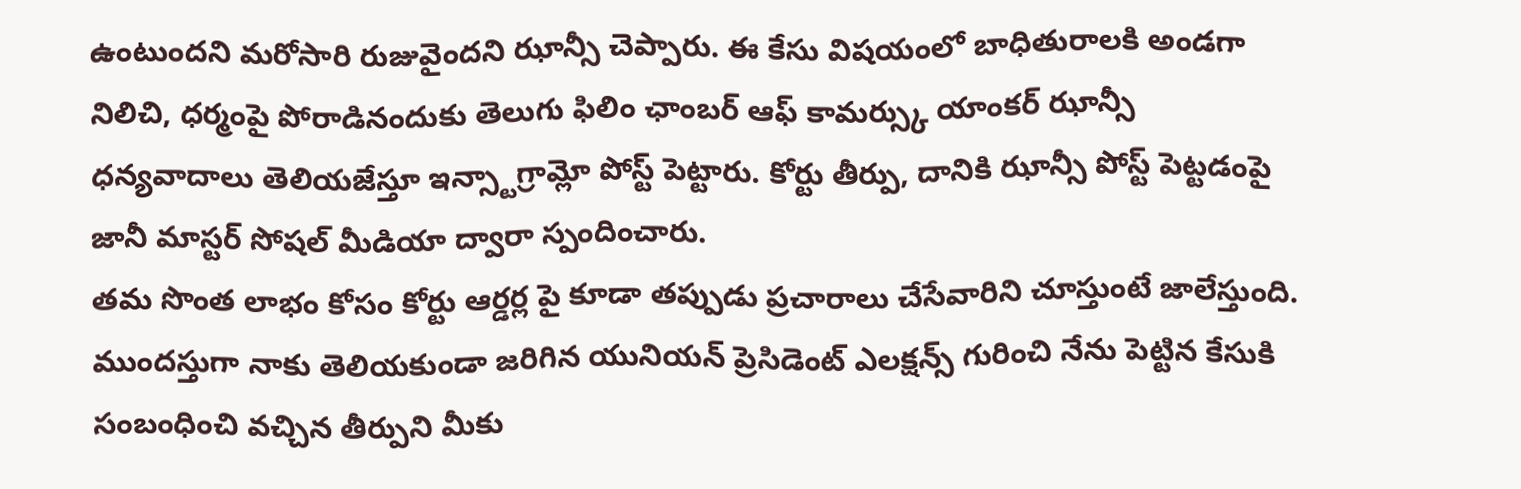ఉంటుందని మరోసారి రుజువైందని ఝాన్సీ చెప్పారు. ఈ కేసు విషయంలో బాధితురాలకి అండగా నిలిచి, ధర్మంపై పోరాడినందుకు తెలుగు ఫిలిం ఛాంబర్ ఆఫ్ కామర్స్కు యాంకర్ ఝాన్సీ ధన్యవాదాలు తెలియజేస్తూ ఇన్స్టాగ్రామ్లో పోస్ట్ పెట్టారు. కోర్టు తీర్పు, దానికి ఝాన్సీ పోస్ట్ పెట్టడంపై జానీ మాస్టర్ సోషల్ మీడియా ద్వారా స్పందించారు.
తమ సొంత లాభం కోసం కోర్టు ఆర్డర్ల పై కూడా తప్పుడు ప్రచారాలు చేసేవారిని చూస్తుంటే జాలేస్తుంది. ముందస్తుగా నాకు తెలియకుండా జరిగిన యునియన్ ప్రెసిడెంట్ ఎలక్షన్స్ గురించి నేను పెట్టిన కేసుకి సంబంధించి వచ్చిన తీర్పుని మీకు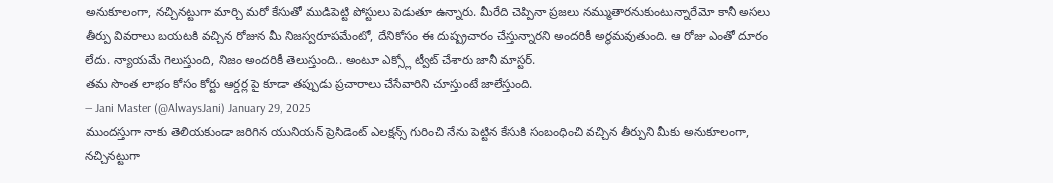అనుకూలంగా, నచ్చినట్టుగా మార్చి మరో కేసుతో ముడిపెట్టి పోస్టులు పెడుతూ ఉన్నారు. మీరేది చెప్పినా ప్రజలు నమ్ముతారనుకుంటున్నారేమో కానీ అసలు తీర్పు వివరాలు బయటకి వచ్చిన రోజున మీ నిజస్వరూపమేంటో, దేనికోసం ఈ దుష్ప్రచారం చేస్తున్నారని అందరికీ అర్థమవుతుంది. ఆ రోజు ఎంతో దూరం లేదు. న్యాయమే గెలుస్తుంది, నిజం అందరికీ తెలుస్తుంది.. అంటూ ఎక్స్లో ట్వీట్ చేశారు జానీ మాస్టర్.
తమ సొంత లాభం కోసం కోర్టు ఆర్డర్ల పై కూడా తప్పుడు ప్రచారాలు చేసేవారిని చూస్తుంటే జాలేస్తుంది.
— Jani Master (@AlwaysJani) January 29, 2025
ముందస్తుగా నాకు తెలియకుండా జరిగిన యునియన్ ప్రెసిడెంట్ ఎలక్షన్స్ గురించి నేను పెట్టిన కేసుకి సంబంధించి వచ్చిన తీర్పుని మీకు అనుకూలంగా, నచ్చినట్టుగా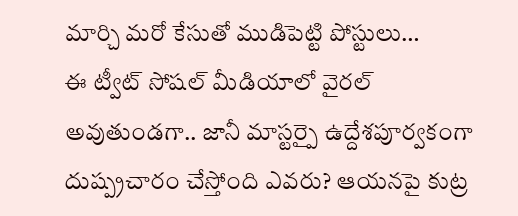మార్చి మరో కేసుతో ముడిపెట్టి పోస్టులు…
ఈ ట్వీట్ సోషల్ మీడియాలో వైరల్ అవుతుండగా.. జానీ మాస్టర్పై ఉద్దేశపూర్వకంగా దుష్ప్రచారం చేస్తోంది ఎవరు? ఆయనపై కుట్ర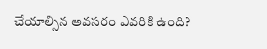చేయాల్సిన అవసరం ఎవరికి ఉంది?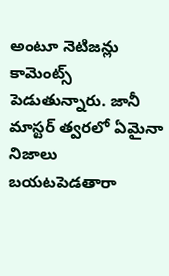అంటూ నెటిజన్లు కామెంట్స్ పెడుతున్నారు. జానీ మాస్టర్ త్వరలో ఏమైనా నిజాలు బయటపెడతారా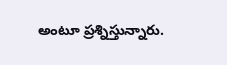అంటూ ప్రశ్నిస్తున్నారు.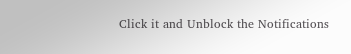Click it and Unblock the Notifications